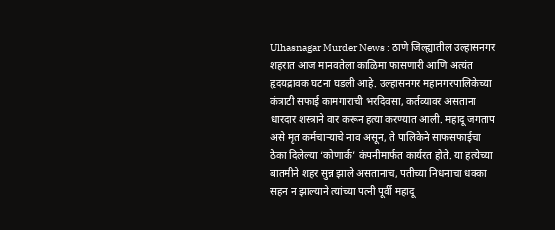Ulhasnagar Murder News : ठाणे जिल्ह्यातील उल्हासनगर शहरात आज मानवतेला काळिमा फासणारी आणि अत्यंत हृदयद्रावक घटना घडली आहे. उल्हासनगर महानगरपालिकेच्या कंत्राटी सफाई कामगाराची भरदिवसा, कर्तव्यावर असताना धारदार शस्त्राने वार करून हत्या करण्यात आली. महादू जगताप असे मृत कर्मचाऱ्याचे नाव असून, ते पालिकेने साफसफाईचा ठेका दिलेल्या ‘कोणार्क’ कंपनीमार्फत कार्यरत होते. या हत्येच्या बातमीने शहर सुन्न झाले असतानाच, पतीच्या निधनाचा धक्का सहन न झाल्याने त्यांच्या पत्नी पूर्वी महादू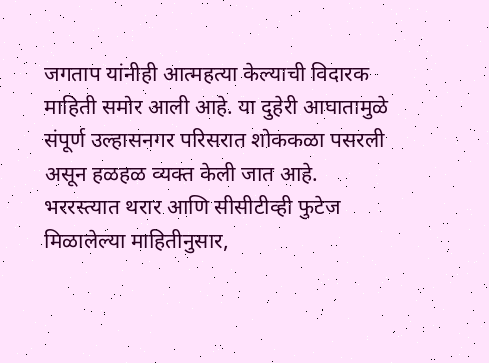जगताप यांनीही आत्महत्या केल्याची विदारक माहिती समोर आली आहे. या दुहेरी आघातामुळे संपूर्ण उल्हासनगर परिसरात शोककळा पसरली असून हळहळ व्यक्त केली जात आहे.
भररस्त्यात थरार आणि सीसीटीव्ही फुटेज
मिळालेल्या माहितीनुसार,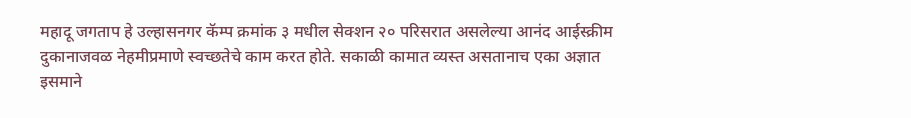महादू जगताप हे उल्हासनगर कॅम्प क्रमांक ३ मधील सेक्शन २० परिसरात असलेल्या आनंद आईस्क्रीम दुकानाजवळ नेहमीप्रमाणे स्वच्छतेचे काम करत होते. सकाळी कामात व्यस्त असतानाच एका अज्ञात इसमाने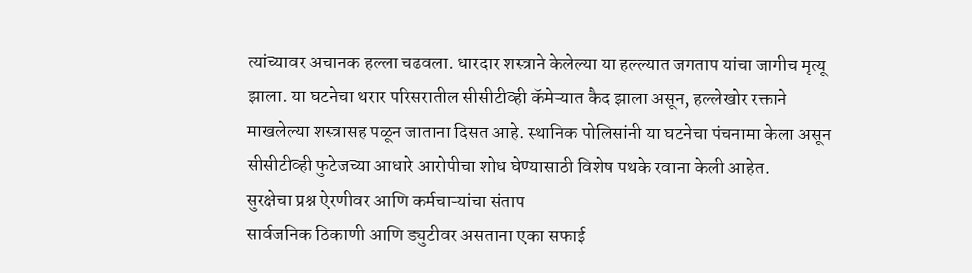त्यांच्यावर अचानक हल्ला चढवला. धारदार शस्त्राने केलेल्या या हल्ल्यात जगताप यांचा जागीच मृत्यू झाला. या घटनेचा थरार परिसरातील सीसीटीव्ही कॅमेऱ्यात कैद झाला असून, हल्लेखोर रक्ताने माखलेल्या शस्त्रासह पळून जाताना दिसत आहे. स्थानिक पोलिसांनी या घटनेचा पंचनामा केला असून सीसीटीव्ही फुटेजच्या आधारे आरोपीचा शोध घेण्यासाठी विशेष पथके रवाना केली आहेत.
सुरक्षेचा प्रश्न ऐरणीवर आणि कर्मचाऱ्यांचा संताप
सार्वजनिक ठिकाणी आणि ड्युटीवर असताना एका सफाई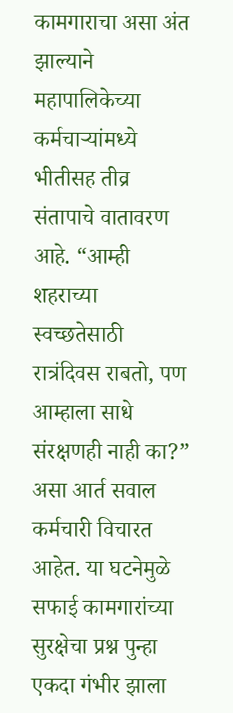कामगाराचा असा अंत झाल्याने महापालिकेच्या कर्मचाऱ्यांमध्ये भीतीसह तीव्र संतापाचे वातावरण आहे. “आम्ही शहराच्या स्वच्छतेसाठी रात्रंदिवस राबतो, पण आम्हाला साधे संरक्षणही नाही का?” असा आर्त सवाल कर्मचारी विचारत आहेत. या घटनेमुळे सफाई कामगारांच्या सुरक्षेचा प्रश्न पुन्हा एकदा गंभीर झाला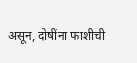असून, दोषींना फाशीची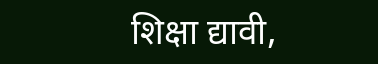शिक्षा द्यावी,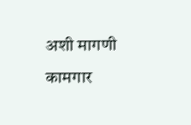अशी मागणी कामगार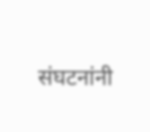संघटनांनी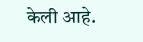केली आहे.